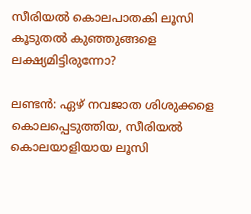സീരിയല്‍ കൊലപാതകി ലൂസി കൂടുതല്‍ കുഞ്ഞുങ്ങളെ ലക്ഷ്യമിട്ടിരുന്നോ?

ലണ്ടന്‍: ഏഴ് നവജാത ശിശുക്കളെ കൊലപ്പെടുത്തിയ, സീരിയല്‍ കൊലയാളിയായ ലൂസി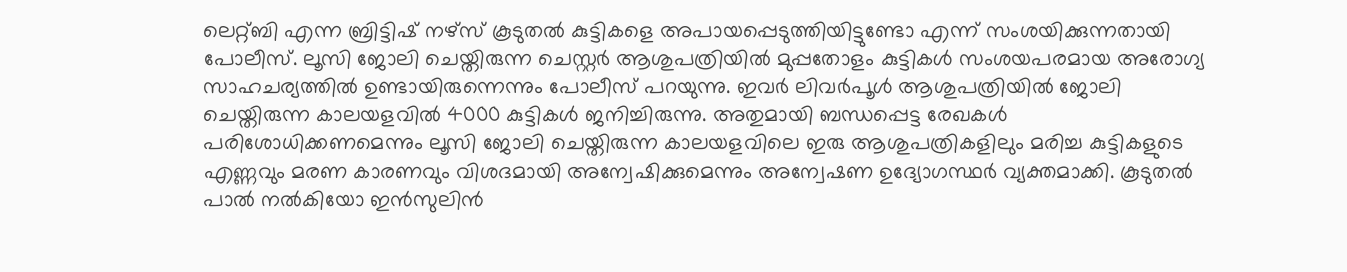ലെറ്റ്ബി എന്ന ബ്രിട്ടിഷ് നഴ്‌സ് കൂടുതല്‍ കുട്ടികളെ അപായപ്പെടുത്തിയിട്ടുണ്ടോ എന്ന് സംശയിക്കുന്നതായി പോലീസ്. ലൂസി ജോലി ചെയ്തിരുന്ന ചെസ്റ്റര്‍ ആശുപത്രിയില്‍ മുപ്പതോളം കുട്ടികള്‍ സംശയപരമായ അരോഗ്യ സാഹചര്യത്തില്‍ ഉണ്ടായിരുന്നെന്നും പോലീസ് പറയുന്നു. ഇവര്‍ ലിവര്‍പൂള്‍ ആശുപത്രിയില്‍ ജോലി ചെയ്തിരുന്ന കാലയളവില്‍ 4000 കുട്ടികള്‍ ജനിച്ചിരുന്നു. അതുമായി ബന്ധപ്പെട്ട രേഖകള്‍ പരിശോധിക്കണമെന്നും ലൂസി ജോലി ചെയ്തിരുന്ന കാലയളവിലെ ഇരു ആശുപത്രികളിലും മരിച്ച കുട്ടികളുടെ എണ്ണവും മരണ കാരണവും വിശദമായി അന്വേഷിക്കുമെന്നും അന്വേഷണ ഉദ്യോഗസ്ഥര്‍ വ്യക്തമാക്കി. കൂടുതല്‍ പാല്‍ നല്‍കിയോ ഇന്‍സുലിന്‍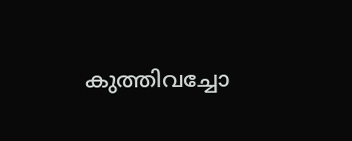കുത്തിവച്ചോ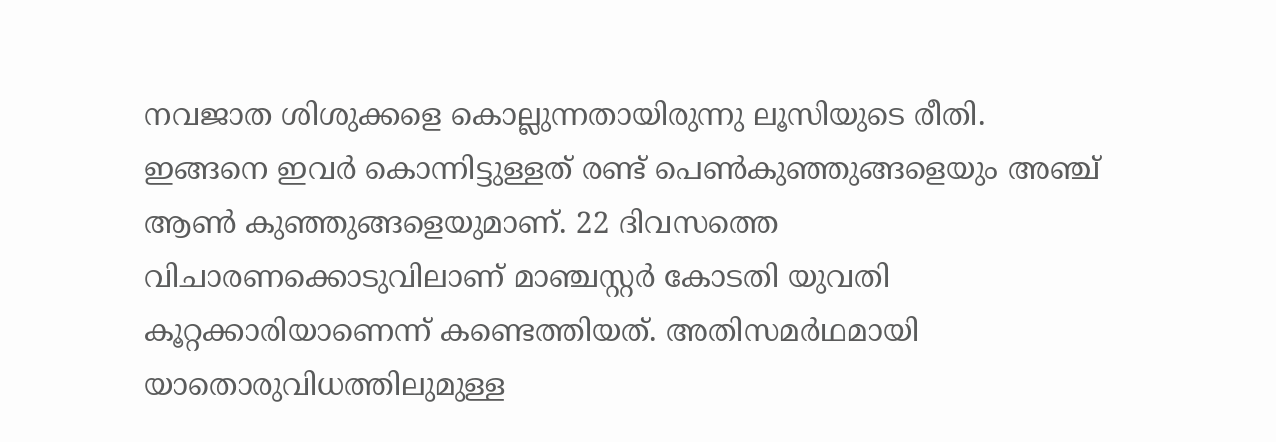നവജാത ശിശുക്കളെ കൊല്ലുന്നതായിരുന്നു ലൂസിയുടെ രീതി. ഇങ്ങനെ ഇവര്‍ കൊന്നിട്ടുള്ളത് രണ്ട് പെണ്‍കുഞ്ഞുങ്ങളെയും അഞ്ച് ആണ്‍ കുഞ്ഞുങ്ങളെയുമാണ്. 22 ദിവസത്തെ വിചാരണക്കൊടുവിലാണ് മാഞ്ചസ്റ്റര്‍ കോടതി യുവതി കൂറ്റക്കാരിയാണെന്ന് കണ്ടെത്തിയത്. അതിസമര്‍ഥമായി യാതൊരുവിധത്തിലുമുള്ള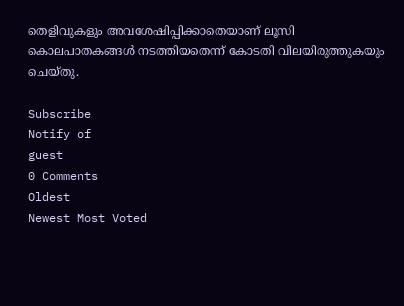തെളിവുകളും അവശേഷിപ്പിക്കാതെയാണ് ലൂസി കൊലപാതകങ്ങള്‍ നടത്തിയതെന്ന് കോടതി വിലയിരുത്തുകയും ചെയ്തു.

Subscribe
Notify of
guest
0 Comments
Oldest
Newest Most Voted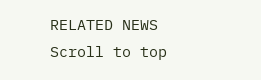RELATED NEWS
Scroll to top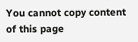You cannot copy content of this page